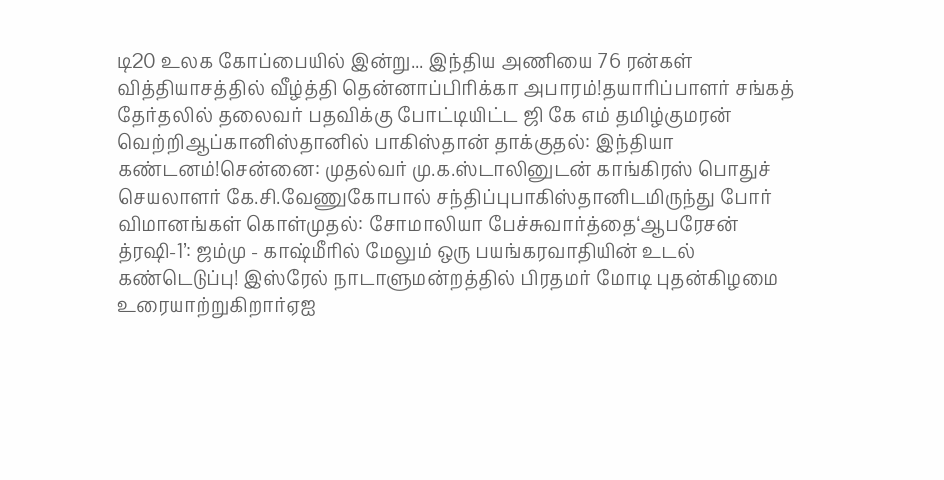டி20 உலக கோப்பையில் இன்று... இந்திய அணியை 76 ரன்கள் வித்தியாசத்தில் வீழ்த்தி தென்னாப்பிரிக்கா அபாரம்!தயாரிப்பாளர் சங்கத் தேர்தலில் தலைவர் பதவிக்கு போட்டியிட்ட ஜி கே எம் தமிழ்குமரன் வெற்றிஆப்கானிஸ்தானில் பாகிஸ்தான் தாக்குதல்: இந்தியா கண்டனம்!சென்னை: முதல்வர் மு.க.ஸ்டாலினுடன் காங்கிரஸ் பொதுச் செயலாளர் கே.சி.வேணுகோபால் சந்திப்புபாகிஸ்தானிடமிருந்து போர் விமானங்கள் கொள்முதல்: சோமாலியா பேச்சுவார்த்தை‘ஆபரேசன் த்ரஷி-1’: ஜம்மு - காஷ்மீரில் மேலும் ஒரு பயங்கரவாதியின் உடல் கண்டெடுப்பு! இஸ்ரேல் நாடாளுமன்றத்தில் பிரதமர் மோடி புதன்கிழமை உரையாற்றுகிறார்ஏஐ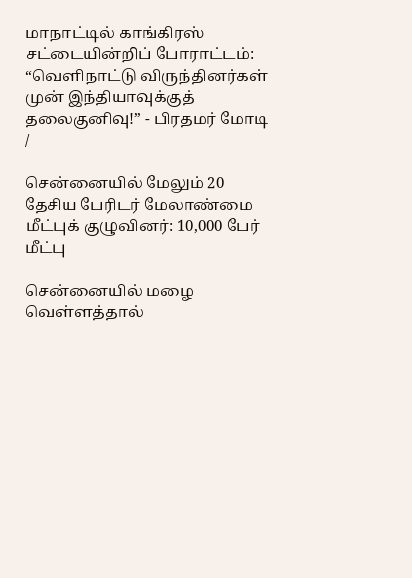மாநாட்டில் காங்கிரஸ் சட்டையின்றிப் போராட்டம்: “வெளிநாட்டு விருந்தினர்கள் முன் இந்தியாவுக்குத் தலைகுனிவு!” - பிரதமர் மோடி
/

சென்னையில் மேலும் 20 தேசிய பேரிடர் மேலாண்மை மீட்புக் குழுவினர்: 10,000 பேர் மீட்பு

சென்னையில் மழை வெள்ளத்தால்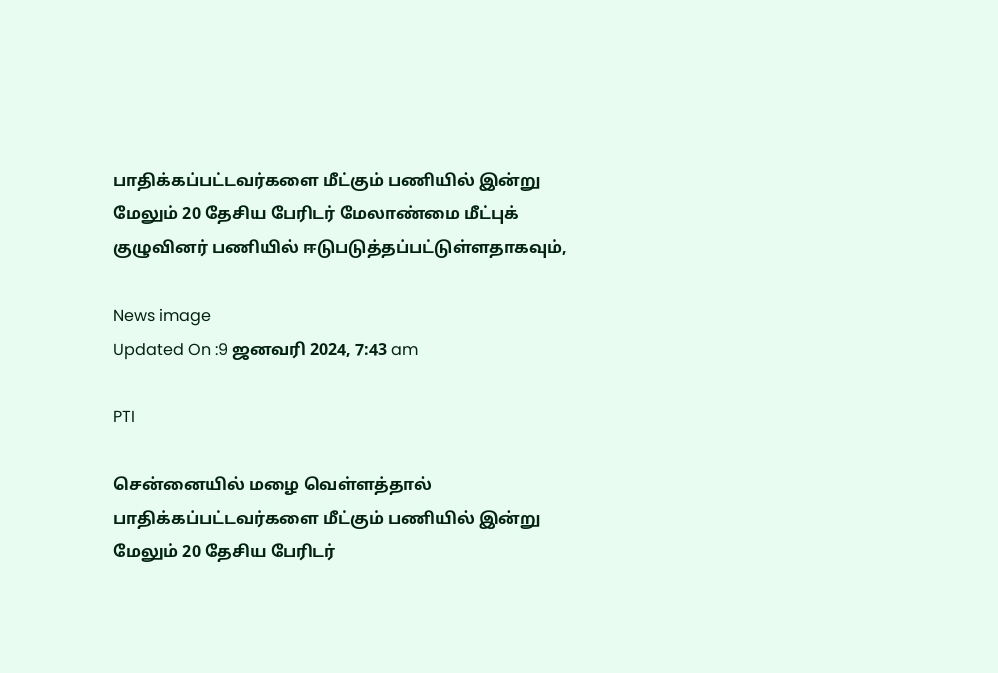பாதிக்கப்பட்டவர்களை மீட்கும் பணியில் இன்று மேலும் 20 தேசிய பேரிடர் மேலாண்மை மீட்புக் குழுவினர் பணியில் ஈடுபடுத்தப்பட்டுள்ளதாகவும்,

News image
Updated On :9 ஜனவரி 2024, 7:43 am

PTI

சென்னையில் மழை வெள்ளத்தால் பாதிக்கப்பட்டவர்களை மீட்கும் பணியில் இன்று மேலும் 20 தேசிய பேரிடர்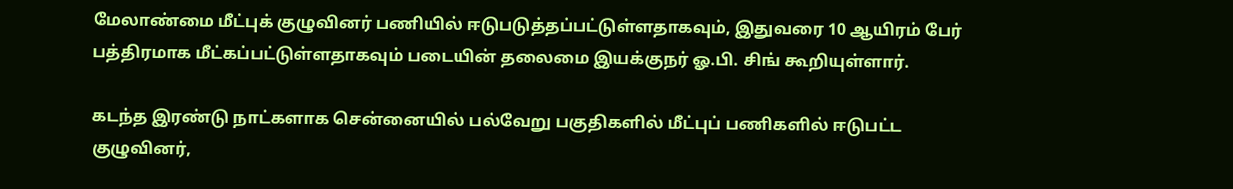மேலாண்மை மீட்புக் குழுவினர் பணியில் ஈடுபடுத்தப்பட்டுள்ளதாகவும், இதுவரை 10 ஆயிரம் பேர் பத்திரமாக மீட்கப்பட்டுள்ளதாகவும் படையின் தலைமை இயக்குநர் ஓ.பி. சிங் கூறியுள்ளார்.

கடந்த இரண்டு நாட்களாக சென்னையில் பல்வேறு பகுதிகளில் மீட்புப் பணிகளில் ஈடுபட்ட குழுவினர்,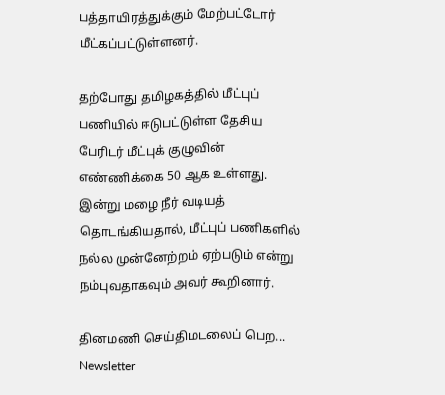பத்தாயிரத்துக்கும் மேற்பட்டோர் மீட்கப்பட்டுள்ளனர்.

தற்போது தமிழகத்தில் மீட்புப் பணியில் ஈடுபட்டுள்ள தேசிய பேரிடர் மீட்புக் குழுவின் எண்ணிக்கை 50 ஆக உள்ளது. இன்று மழை நீர் வடியத் தொடங்கியதால், மீட்புப் பணிகளில் நல்ல முன்னேற்றம் ஏற்படும் என்று நம்புவதாகவும் அவர் கூறினார்.

தினமணி செய்திமடலைப் பெற... Newsletter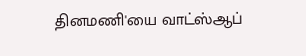தினமணி'யை வாட்ஸ்ஆப்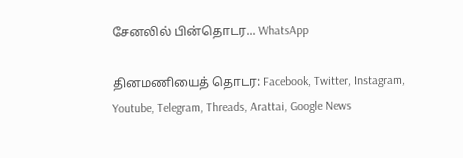சேனலில் பின்தொடர... WhatsApp

தினமணியைத் தொடர: Facebook, Twitter, Instagram, Youtube, Telegram, Threads, Arattai, Google News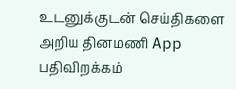உடனுக்குடன் செய்திகளை அறிய தினமணி App பதிவிறக்கம்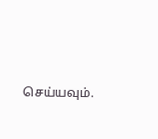செய்யவும்.